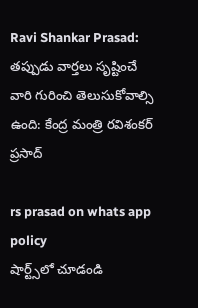Ravi Shankar Prasad: త‌ప్పుడు వార్త‌లు సృష్టించే వారి గురించి తెలుసుకోవాల్సి ఉంది: కేంద్ర మంత్రి ర‌విశంక‌ర్ ప్ర‌సాద్

rs prasad on whats app policy
షార్ట్స్‌లో చూడండి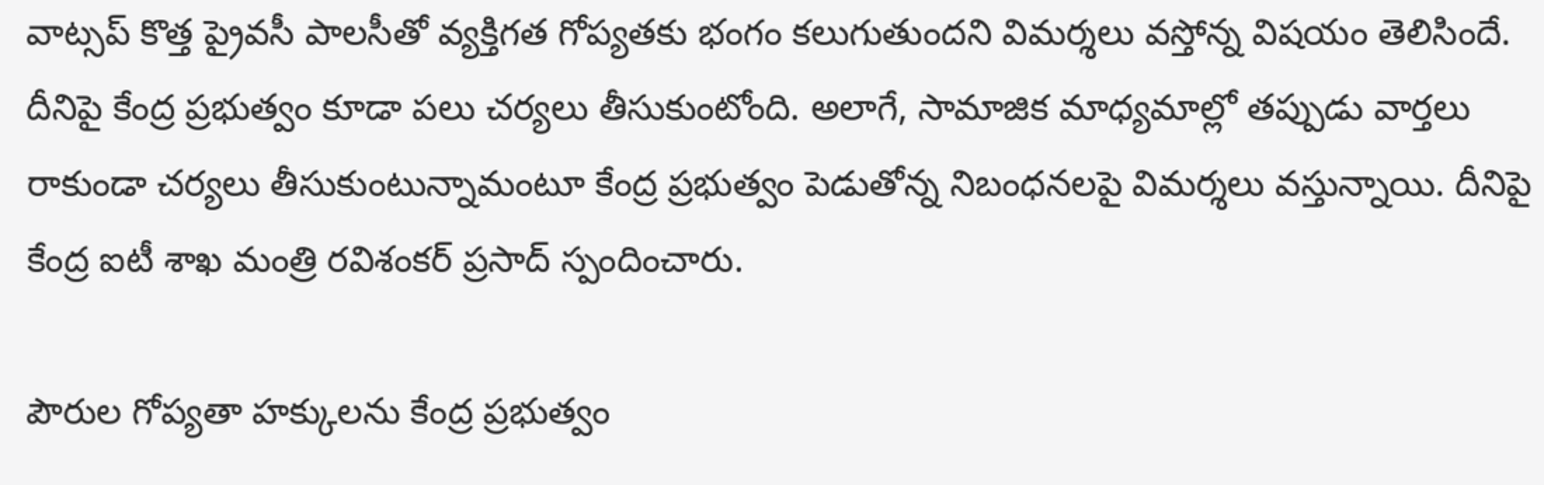వాట్సప్ కొత్త ప్రైవసీ పాలసీతో వ్యక్తిగత గోప్యతకు భంగం కలుగుతుంద‌ని విమ‌ర్శ‌లు వ‌స్తోన్న విష‌యం తెలిసిందే. దీనిపై కేంద్ర ప్ర‌భుత్వం కూడా ప‌లు చ‌ర్య‌లు తీసుకుంటోంది. అలాగే, సామాజిక మాధ్య‌మాల్లో త‌ప్పుడు వార్త‌లు రాకుండా చ‌ర్య‌లు తీసుకుంటున్నామంటూ కేంద్ర ప్ర‌భుత్వం పెడుతోన్న నిబంధ‌న‌ల‌పై విమ‌ర్శ‌లు వ‌స్తున్నాయి. దీనిపై కేంద్ర ఐటీ శాఖ మంత్రి ర‌విశంక‌ర్ ప్ర‌సాద్ స్పందించారు.

పౌరుల గోప్య‌తా హ‌క్కుల‌ను కేంద్ర ప్ర‌భుత్వం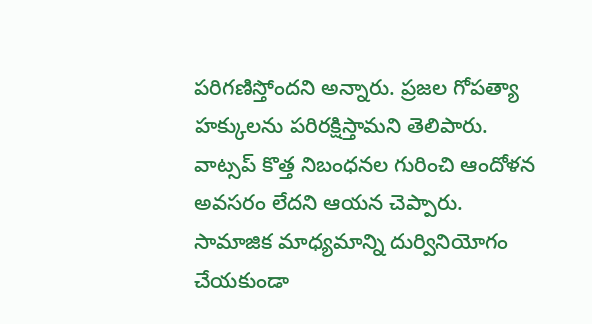ప‌రిగ‌ణిస్తోంద‌ని అన్నారు. ప్ర‌జ‌ల గోప‌త్యా హ‌క్కుల‌ను ప‌రిర‌క్షిస్తామ‌ని తెలిపారు. వాట్స‌ప్ కొత్త నిబంధ‌న‌ల గురించి ఆందోళ‌న అవ‌స‌రం లేదని ఆయ‌న చెప్పారు. సామాజిక మాధ్య‌మాన్ని దుర్వినియోగం చేయ‌కుండా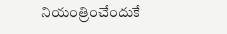నియంత్రించేందుకే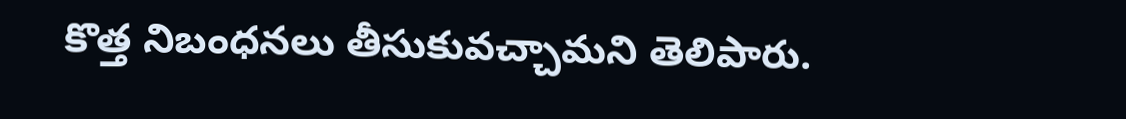కొత్త నిబంధ‌న‌లు తీసుకువ‌చ్చామ‌ని తెలిపారు.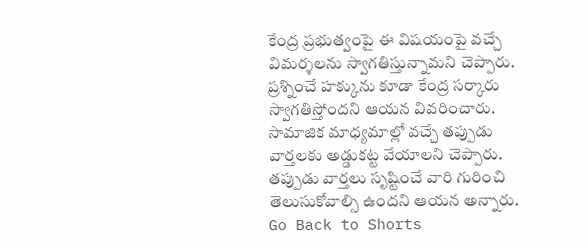కేంద్ర ప్ర‌భుత్వంపై ఈ విష‌యంపై వ‌చ్చే విమ‌ర్శ‌లను స్వాగతిస్తున్నామ‌ని చెప్పారు. ప్ర‌శ్నించే హ‌క్కును కూడా కేంద్ర సర్కారు స్వాగ‌తిస్తోందని ఆయ‌న వివరించారు. సామాజిక మాధ్య‌మాల్లో వచ్చే త‌ప్పుడు వార్త‌ల‌కు అడ్డుక‌ట్ట వేయాలని చెప్పారు. త‌ప్పుడు వార్త‌లు సృష్టించే వారి గురించి తెలుసుకోవాల్సి ఉందని ఆయ‌న అన్నారు.
Go Back to Shorts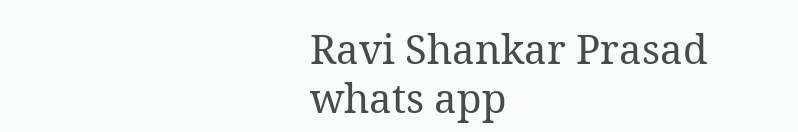Ravi Shankar Prasad
whats app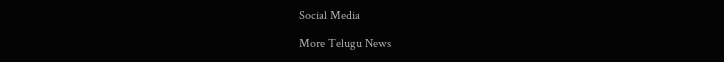Social Media

More Telugu News